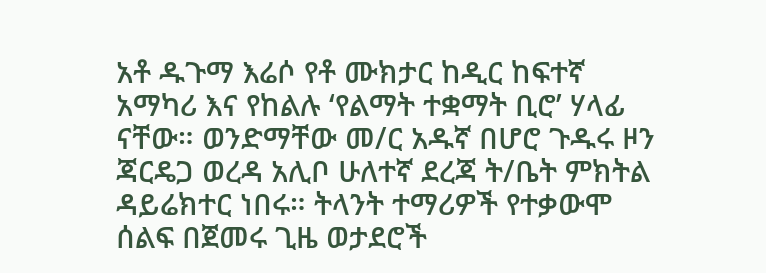አቶ ዱጉማ እሬሶ የቶ ሙክታር ከዲር ከፍተኛ አማካሪ እና የከልሉ ‘የልማት ተቋማት ቢሮ’ ሃላፊ ናቸው። ወንድማቸው መ/ር አዱኛ በሆሮ ጉዱሩ ዞን ጃርዴጋ ወረዳ አሊቦ ሁለተኛ ደረጃ ት/ቤት ምክትል ዳይሬክተር ነበሩ። ትላንት ተማሪዎች የተቃውሞ ሰልፍ በጀመሩ ጊዜ ወታደሮች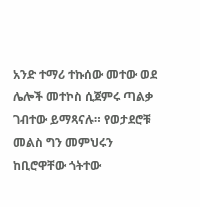አንድ ተማሪ ተኩሰው መተው ወደ ሌሎች መተኮስ ሲጀምሩ ጣልቃ ገብተው ይማጻናሉ። የወታደሮቹ መልስ ግን መምህሩን ከቢሮዋቸው ጎትተው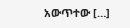አውጥተው […]